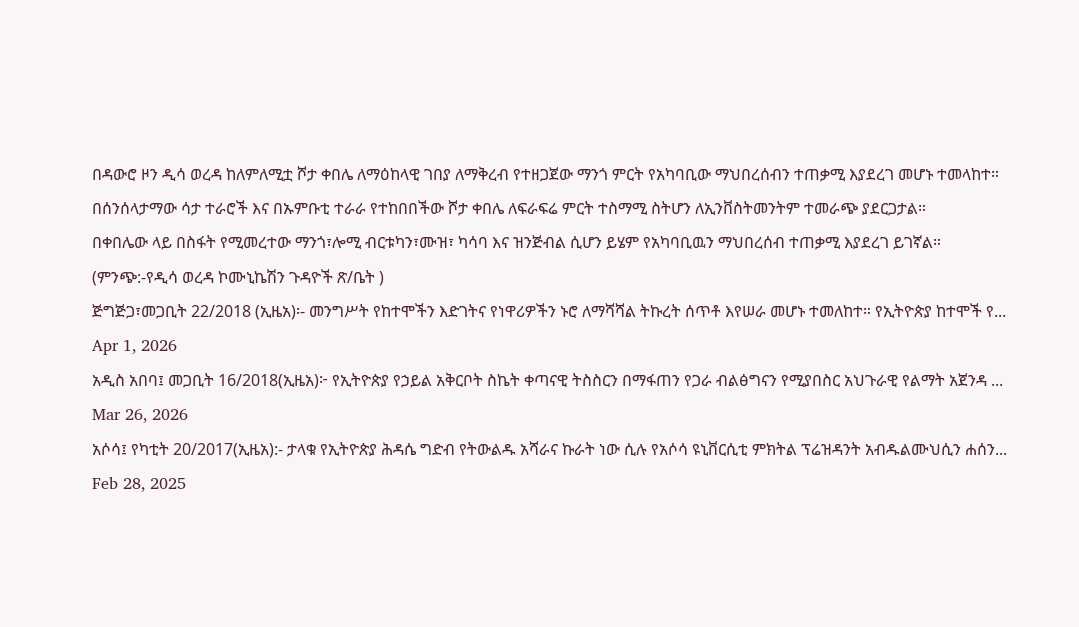በዳውሮ ዞን ዲሳ ወረዳ ከለምለሚቷ ሾታ ቀበሌ ለማዕከላዊ ገበያ ለማቅረብ የተዘጋጀው ማንጎ ምርት የአካባቢው ማህበረሰብን ተጠቃሚ እያደረገ መሆኑ ተመላከተ።
በሰንሰላታማው ሳታ ተራሮች እና በኡምቡቲ ተራራ የተከበበችው ሾታ ቀበሌ ለፍራፍሬ ምርት ተስማሚ ስትሆን ለኢንቨስትመንትም ተመራጭ ያደርጋታል።
በቀበሌው ላይ በስፋት የሚመረተው ማንጎ፣ሎሚ ብርቱካን፣ሙዝ፣ ካሳባ እና ዝንጅብል ሲሆን ይሄም የአካባቢዉን ማህበረሰብ ተጠቃሚ እያደረገ ይገኛል።
(ምንጭ:-የዲሳ ወረዳ ኮሙኒኬሽን ጉዳዮች ጽ/ቤት )
ጅግጅጋ፣መጋቢት 22/2018 (ኢዜአ)፡- መንግሥት የከተሞችን እድገትና የነዋሪዎችን ኑሮ ለማሻሻል ትኩረት ሰጥቶ እየሠራ መሆኑ ተመለከተ። የኢትዮጵያ ከተሞች የ...
Apr 1, 2026
አዲስ አበባ፤ መጋቢት 16/2018(ኢዜአ)፦ የኢትዮጵያ የኃይል አቅርቦት ስኬት ቀጣናዊ ትስስርን በማፋጠን የጋራ ብልፅግናን የሚያበስር አህጉራዊ የልማት አጀንዳ ...
Mar 26, 2026
አሶሳ፤ የካቲት 20/2017(ኢዜአ):- ታላቁ የኢትዮጵያ ሕዳሴ ግድብ የትውልዱ አሻራና ኩራት ነው ሲሉ የአሶሳ ዩኒቨርሲቲ ምክትል ፕሬዝዳንት አብዱልሙህሲን ሐሰን...
Feb 28, 2025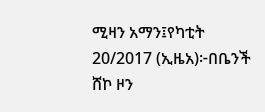ሚዛን አማን፤የካቲት 20/2017 (ኢዜአ)፦በቤንች ሸኮ ዞን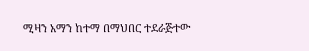ሚዛን አማን ከተማ በማህበር ተደራጅተው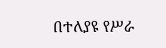በተለያዩ የሥራ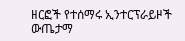ዘርፎች የተሰማሩ ኢንተርፕራይዞች ውጤታማ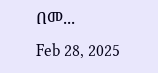በመ...
Feb 28, 2025